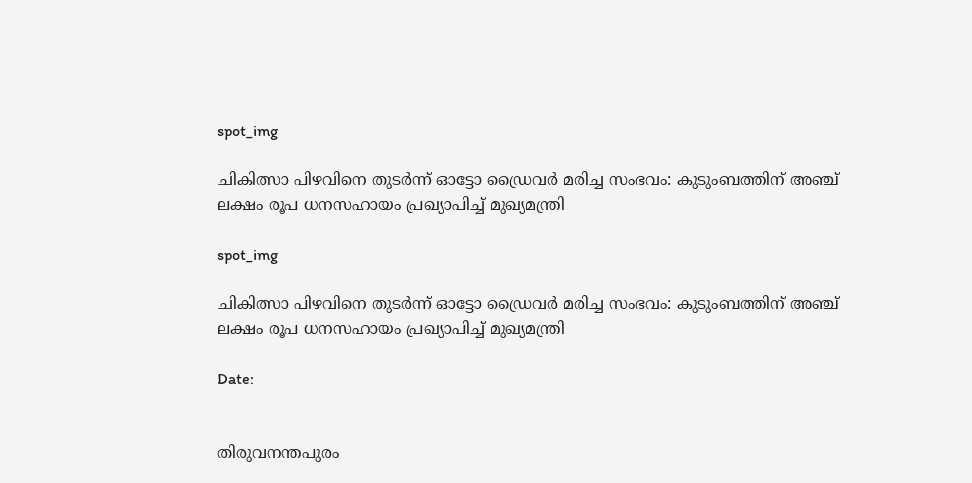spot_img

ചികിത്സാ പിഴവിനെ തുടർന്ന് ഓട്ടോ ഡ്രൈവർ മരിച്ച സംഭവം: കുടുംബത്തിന് അഞ്ച് ലക്ഷം രൂപ ധനസഹായം പ്രഖ്യാപിച്ച് മുഖ്യമന്ത്രി

spot_img

ചികിത്സാ പിഴവിനെ തുടർന്ന് ഓട്ടോ ഡ്രൈവർ മരിച്ച സംഭവം: കുടുംബത്തിന് അഞ്ച് ലക്ഷം രൂപ ധനസഹായം പ്രഖ്യാപിച്ച് മുഖ്യമന്ത്രി

Date:


തിരുവനന്തപുരം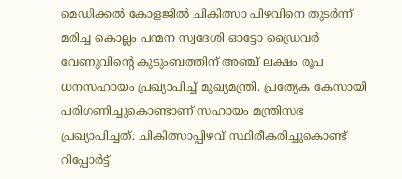മെഡിക്കൽ കോളജിൽ ചികിത്സാ പിഴവിനെ തുടർന്ന് മരിച്ച കൊല്ലം പന്മന സ്വദേശി ഓട്ടോ ഡ്രൈവർ വേണുവിന്റെ കുടുംബത്തിന് അഞ്ച് ലക്ഷം രൂപ ധനസഹായം പ്രഖ്യാപിച്ച് മുഖ്യമന്ത്രി. പ്രത്യേക കേസായി പരിഗണിച്ചുകൊണ്ടാണ് സഹായം മന്ത്രിസഭ പ്രഖ്യാപിച്ചത്. ചികിത്സാപ്പിഴവ് സ്ഥിരീകരിച്ചുകൊണ്ട് റിപ്പോർട്ട്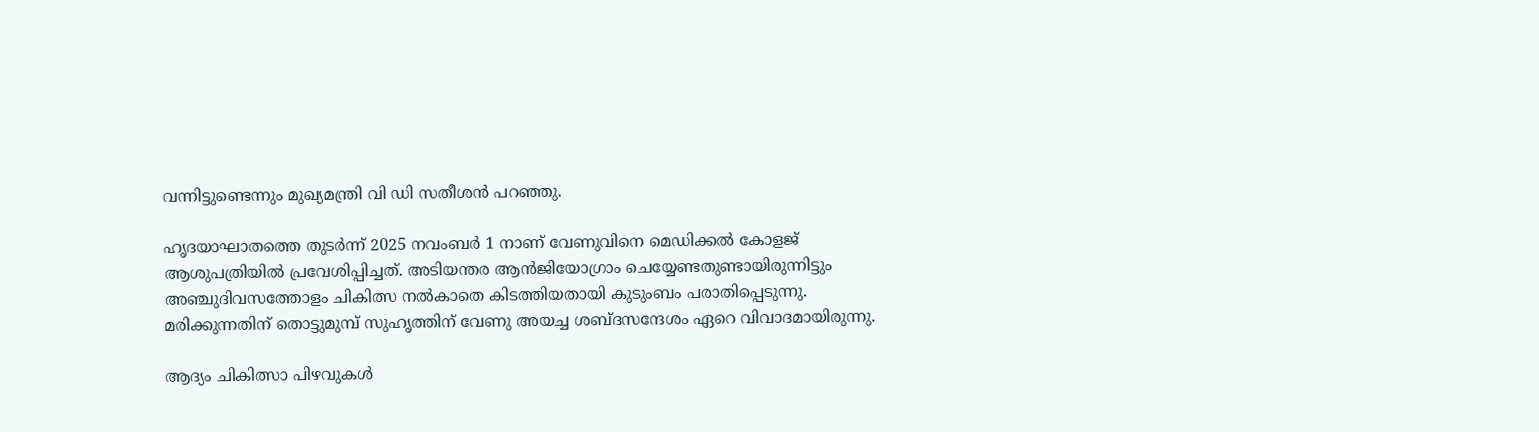വന്നിട്ടുണ്ടെന്നും മുഖ്യമന്ത്രി വി ഡി സതീശൻ പറഞ്ഞു.

ഹൃദയാഘാതത്തെ തുടർന്ന് 2025 നവംബർ 1 നാണ് വേണുവിനെ മെഡിക്കൽ കോളജ് ആശുപത്രിയിൽ പ്രവേശിപ്പിച്ചത്. അടിയന്തര ആൻജിയോഗ്രാം ചെയ്യേണ്ടതുണ്ടായിരുന്നിട്ടും അഞ്ചുദിവസത്തോളം ചികിത്സ നൽകാതെ കിടത്തിയതായി കുടുംബം പരാതിപ്പെടുന്നു. മരിക്കുന്നതിന് തൊട്ടുമുമ്പ് സുഹൃത്തിന് വേണു അയച്ച ശബ്ദസന്ദേശം ഏറെ വിവാദമായിരുന്നു.

ആദ്യം ചികിത്സാ പിഴവുകൾ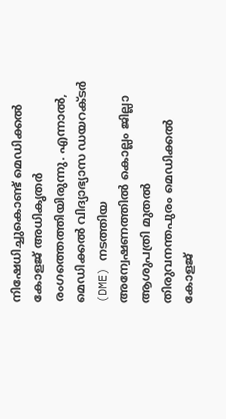നിഷേധിച്ചുകൊണ്ട് മെഡിക്കൽ കോളജ് അധികൃതർ രംഗത്തെത്തിയിരുന്നു. എന്നാൽ, മെഡിക്കൽ വിദ്യാഭ്യാസ ഡയറക്ടർ (DME) നടത്തിയ അന്വേഷണത്തിൽ കൊല്ലം ജില്ലാ ആശുപത്രി മുതൽ തിരുവനന്തപുരം മെഡിക്കൽ കോളജ്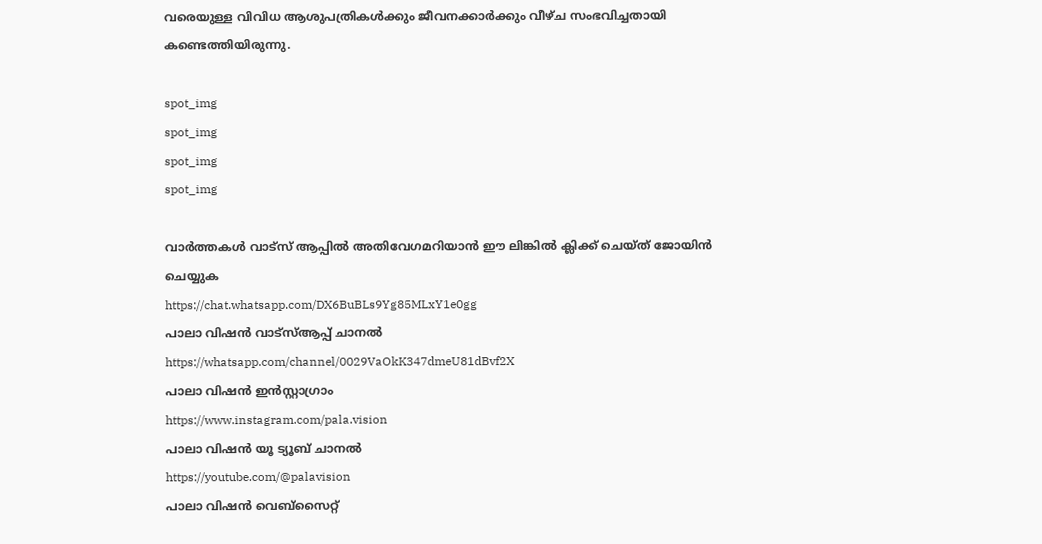വരെയുള്ള വിവിധ ആശുപത്രികൾക്കും ജീവനക്കാർക്കും വീഴ്ച സംഭവിച്ചതായി കണ്ടെത്തിയിരുന്നു.

spot_img
spot_img
spot_img
spot_img

വാർത്തകൾ വാട്സ് ആപ്പിൽ അതിവേഗമറിയാൻ ഈ ലിങ്കിൽ ക്ലിക്ക് ചെയ്ത് ജോയിൻ ചെയ്യുക
https://chat.whatsapp.com/DX6BuBLs9Yg85MLxY1e0gg
പാലാ വിഷൻ വാട്സ്ആപ്പ് ചാനൽ
https://whatsapp.com/channel/0029VaOkK347dmeU81dBvf2X
പാലാ വിഷൻ ഇൻസ്റ്റാഗ്രാം
https://www.instagram.com/pala.vision
പാലാ വിഷൻ യൂ ട്യൂബ് ചാനൽ
https://youtube.com/@palavision
പാലാ വിഷൻ വെബ്സൈറ്റ്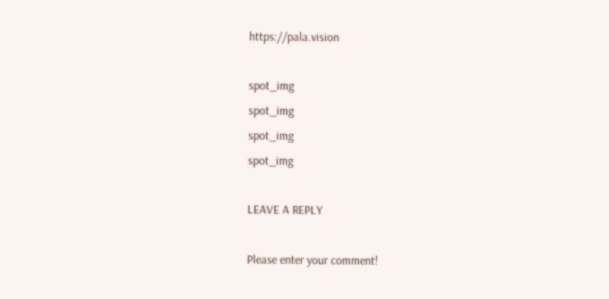https://pala.vision

spot_img
spot_img
spot_img
spot_img

LEAVE A REPLY

Please enter your comment!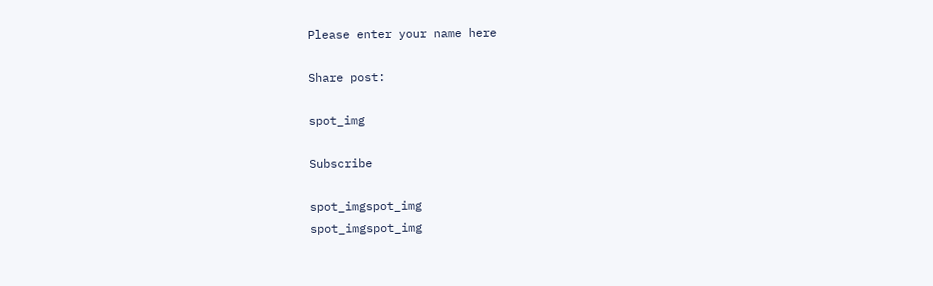Please enter your name here

Share post:

spot_img

Subscribe

spot_imgspot_img
spot_imgspot_img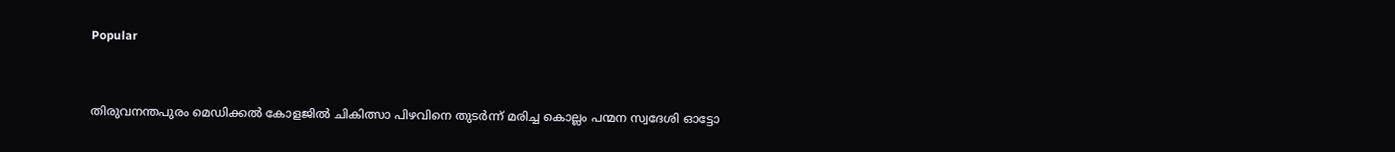Popular


തിരുവനന്തപുരം മെഡിക്കൽ കോളജിൽ ചികിത്സാ പിഴവിനെ തുടർന്ന് മരിച്ച കൊല്ലം പന്മന സ്വദേശി ഓട്ടോ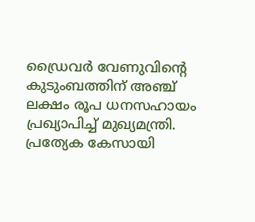ഡ്രൈവർ വേണുവിന്റെ കുടുംബത്തിന് അഞ്ച് ലക്ഷം രൂപ ധനസഹായം പ്രഖ്യാപിച്ച് മുഖ്യമന്ത്രി. പ്രത്യേക കേസായി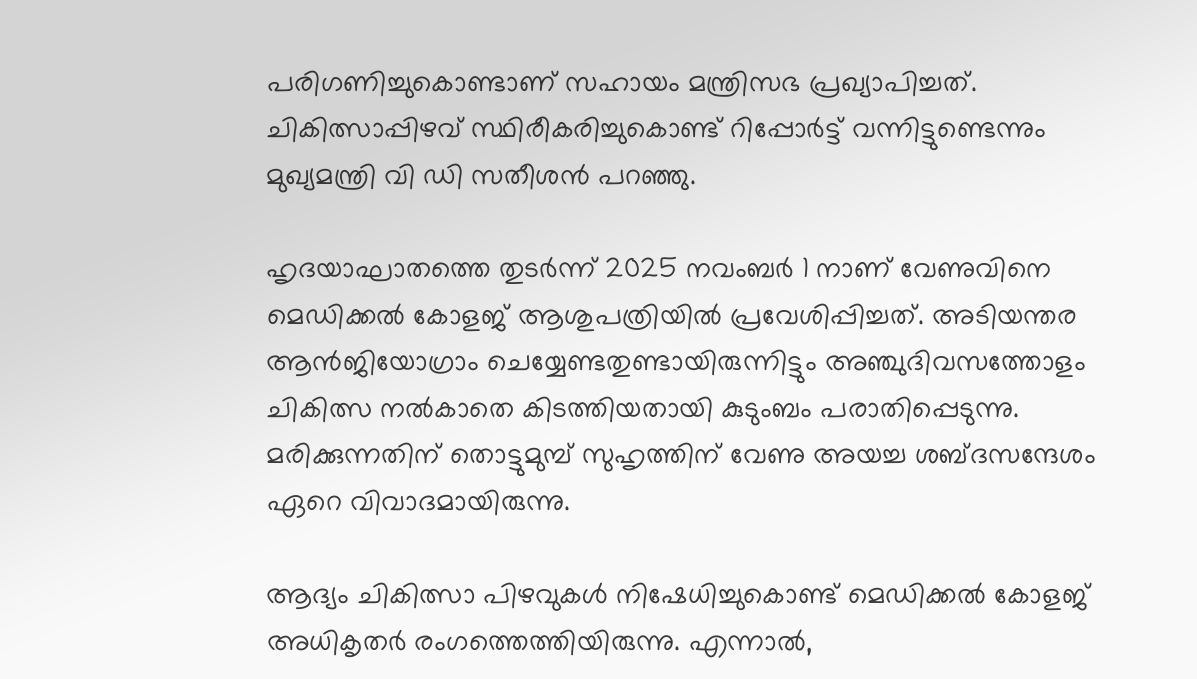പരിഗണിച്ചുകൊണ്ടാണ് സഹായം മന്ത്രിസഭ പ്രഖ്യാപിച്ചത്. ചികിത്സാപ്പിഴവ് സ്ഥിരീകരിച്ചുകൊണ്ട് റിപ്പോർട്ട് വന്നിട്ടുണ്ടെന്നും മുഖ്യമന്ത്രി വി ഡി സതീശൻ പറഞ്ഞു.

ഹൃദയാഘാതത്തെ തുടർന്ന് 2025 നവംബർ 1 നാണ് വേണുവിനെ മെഡിക്കൽ കോളജ് ആശുപത്രിയിൽ പ്രവേശിപ്പിച്ചത്. അടിയന്തര ആൻജിയോഗ്രാം ചെയ്യേണ്ടതുണ്ടായിരുന്നിട്ടും അഞ്ചുദിവസത്തോളം ചികിത്സ നൽകാതെ കിടത്തിയതായി കുടുംബം പരാതിപ്പെടുന്നു. മരിക്കുന്നതിന് തൊട്ടുമുമ്പ് സുഹൃത്തിന് വേണു അയച്ച ശബ്ദസന്ദേശം ഏറെ വിവാദമായിരുന്നു.

ആദ്യം ചികിത്സാ പിഴവുകൾ നിഷേധിച്ചുകൊണ്ട് മെഡിക്കൽ കോളജ് അധികൃതർ രംഗത്തെത്തിയിരുന്നു. എന്നാൽ,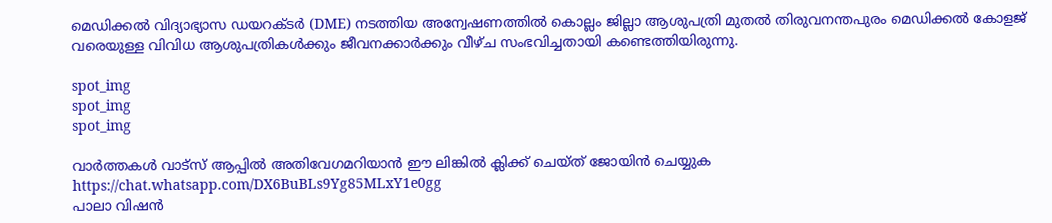മെഡിക്കൽ വിദ്യാഭ്യാസ ഡയറക്ടർ (DME) നടത്തിയ അന്വേഷണത്തിൽ കൊല്ലം ജില്ലാ ആശുപത്രി മുതൽ തിരുവനന്തപുരം മെഡിക്കൽ കോളജ് വരെയുള്ള വിവിധ ആശുപത്രികൾക്കും ജീവനക്കാർക്കും വീഴ്ച സംഭവിച്ചതായി കണ്ടെത്തിയിരുന്നു.

spot_img
spot_img
spot_img

വാർത്തകൾ വാട്സ് ആപ്പിൽ അതിവേഗമറിയാൻ ഈ ലിങ്കിൽ ക്ലിക്ക് ചെയ്ത് ജോയിൻ ചെയ്യുക
https://chat.whatsapp.com/DX6BuBLs9Yg85MLxY1e0gg
പാലാ വിഷൻ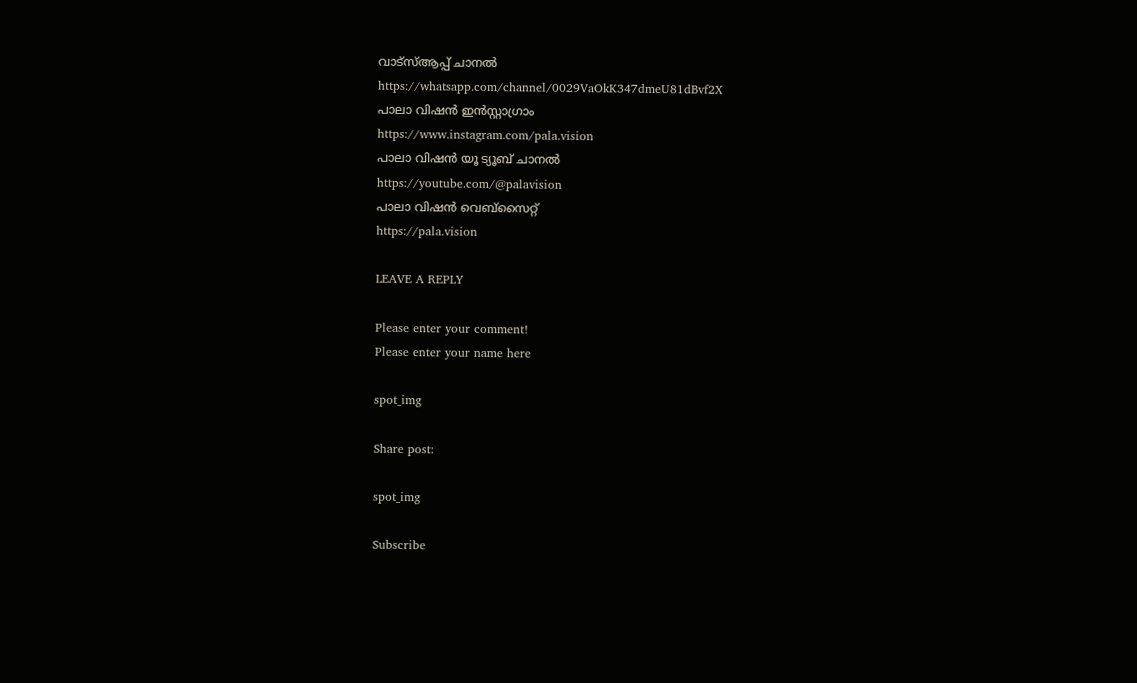വാട്സ്ആപ്പ് ചാനൽ
https://whatsapp.com/channel/0029VaOkK347dmeU81dBvf2X
പാലാ വിഷൻ ഇൻസ്റ്റാഗ്രാം
https://www.instagram.com/pala.vision
പാലാ വിഷൻ യൂ ട്യൂബ് ചാനൽ
https://youtube.com/@palavision
പാലാ വിഷൻ വെബ്സൈറ്റ്
https://pala.vision

LEAVE A REPLY

Please enter your comment!
Please enter your name here

spot_img

Share post:

spot_img

Subscribe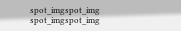spot_imgspot_img
spot_imgspot_img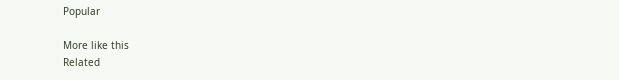Popular

More like this
Related